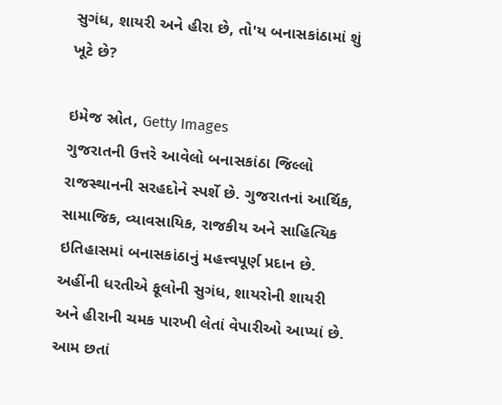સુગંધ, શાયરી અને હીરા છે, તો'ય બનાસકાંઠામાં શું ખૂટે છે?

ઇમેજ સ્રોત, Getty Images
ગુજરાતની ઉત્તરે આવેલો બનાસકાંઠા જિલ્લો રાજસ્થાનની સરહદોને સ્પર્શે છે. ગુજરાતનાં આર્થિક, સામાજિક, વ્યાવસાયિક, રાજકીય અને સાહિત્યિક ઇતિહાસમાં બનાસકાંઠાનું મહત્ત્વપૂર્ણ પ્રદાન છે.
અહીંની ધરતીએ ફૂલોની સુગંધ, શાયરોની શાયરી અને હીરાની ચમક પારખી લેતાં વેપારીઓ આપ્યાં છે. આમ છતાં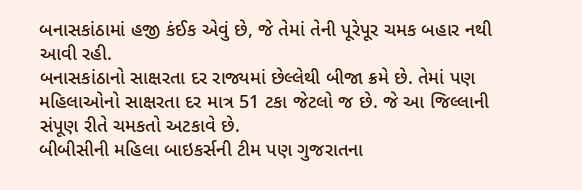બનાસકાંઠામાં હજી કંઈક એવું છે, જે તેમાં તેની પૂરેપૂર ચમક બહાર નથી આવી રહી.
બનાસકાંઠાનો સાક્ષરતા દર રાજ્યમાં છેલ્લેથી બીજા ક્રમે છે. તેમાં પણ મહિલાઓનો સાક્ષરતા દર માત્ર 51 ટકા જેટલો જ છે. જે આ જિલ્લાની સંપૂણ રીતે ચમકતો અટકાવે છે.
બીબીસીની મહિલા બાઇકર્સની ટીમ પણ ગુજરાતના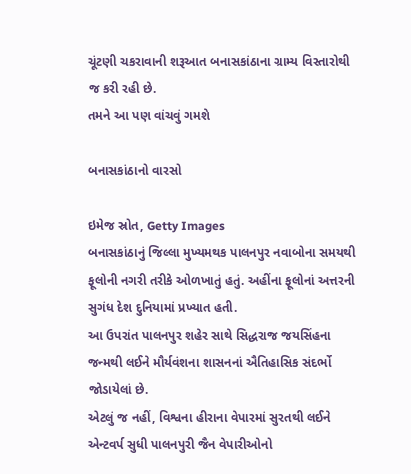ચૂંટણી ચકરાવાની શરૂઆત બનાસકાંઠાના ગ્રામ્ય વિસ્તારોથી જ કરી રહી છે.
તમને આ પણ વાંચવું ગમશે

બનાસકાંઠાનો વારસો

ઇમેજ સ્રોત, Getty Images
બનાસકાંઠાનું જિલ્લા મુખ્યમથક પાલનપુર નવાબોના સમયથી ફૂલોની નગરી તરીકે ઓળખાતું હતું. અહીંના ફૂલોનાં અત્તરની સુગંધ દેશ દુનિયામાં પ્રખ્યાત હતી.
આ ઉપરાંત પાલનપુર શહેર સાથે સિદ્ધરાજ જયસિંહના જન્મથી લઈને મૌર્યવંશના શાસનનાં ઐતિહાસિક સંદર્ભો જોડાયેલાં છે.
એટલું જ નહીં, વિશ્વના હીરાના વેપારમાં સુરતથી લઈને એન્ટવર્પ સુધી પાલનપુરી જૈન વેપારીઓનો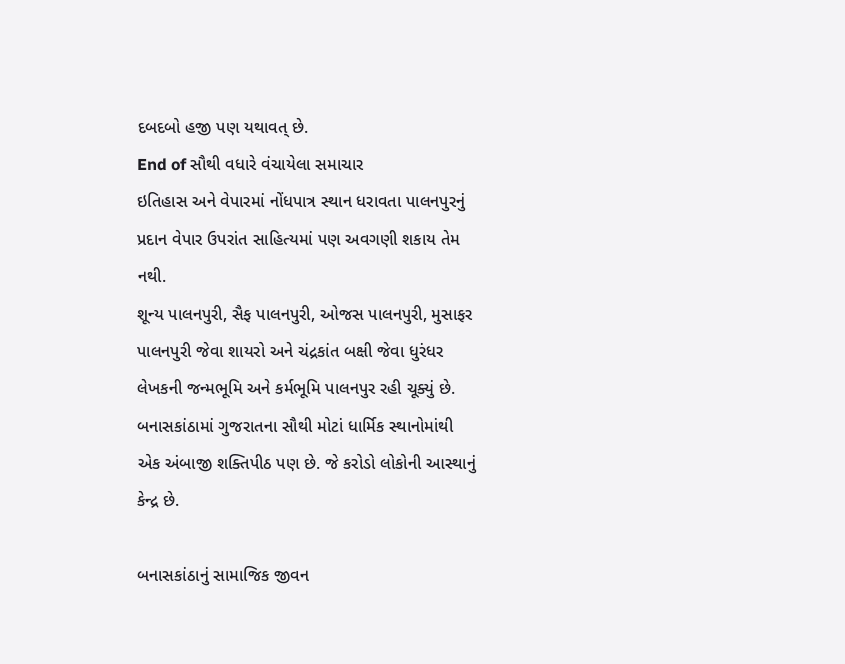દબદબો હજી પણ યથાવત્ છે.
End of સૌથી વધારે વંચાયેલા સમાચાર
ઇતિહાસ અને વેપારમાં નોંધપાત્ર સ્થાન ધરાવતા પાલનપુરનું પ્રદાન વેપાર ઉપરાંત સાહિત્યમાં પણ અવગણી શકાય તેમ નથી.
શૂન્ય પાલનપુરી, સૈફ પાલનપુરી, ઓજસ પાલનપુરી, મુસાફર પાલનપુરી જેવા શાયરો અને ચંદ્રકાંત બક્ષી જેવા ધુરંધર લેખકની જન્મભૂમિ અને કર્મભૂમિ પાલનપુર રહી ચૂક્યું છે.
બનાસકાંઠામાં ગુજરાતના સૌથી મોટાં ધાર્મિક સ્થાનોમાંથી એક અંબાજી શક્તિપીઠ પણ છે. જે કરોડો લોકોની આસ્થાનું કેન્દ્ર છે.

બનાસકાંઠાનું સામાજિક જીવન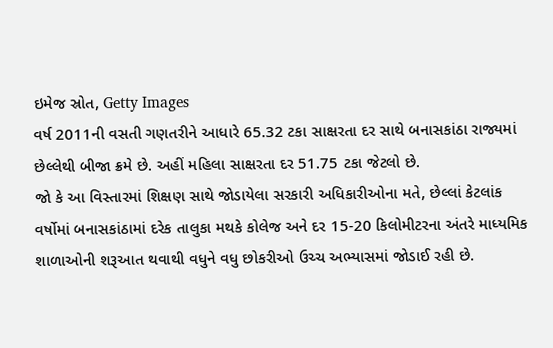ઇમેજ સ્રોત, Getty Images
વર્ષ 2011ની વસતી ગણતરીને આધારે 65.32 ટકા સાક્ષરતા દર સાથે બનાસકાંઠા રાજ્યમાં છેલ્લેથી બીજા ક્રમે છે. અહીં મહિલા સાક્ષરતા દર 51.75 ટકા જેટલો છે.
જો કે આ વિસ્તારમાં શિક્ષણ સાથે જોડાયેલા સરકારી અધિકારીઓના મતે, છેલ્લાં કેટલાંક વર્ષોમાં બનાસકાંઠામાં દરેક તાલુકા મથકે કોલેજ અને દર 15-20 કિલોમીટરના અંતરે માધ્યમિક શાળાઓની શરૂઆત થવાથી વધુને વધુ છોકરીઓ ઉચ્ચ અભ્યાસમાં જોડાઈ રહી છે.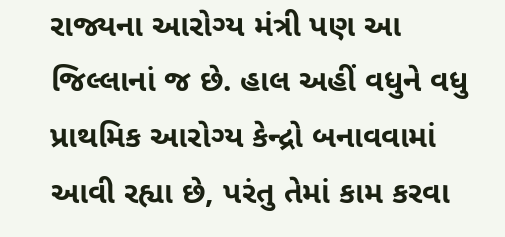રાજ્યના આરોગ્ય મંત્રી પણ આ જિલ્લાનાં જ છે. હાલ અહીં વધુને વધુ પ્રાથમિક આરોગ્ય કેન્દ્રો બનાવવામાં આવી રહ્યા છે, પરંતુ તેમાં કામ કરવા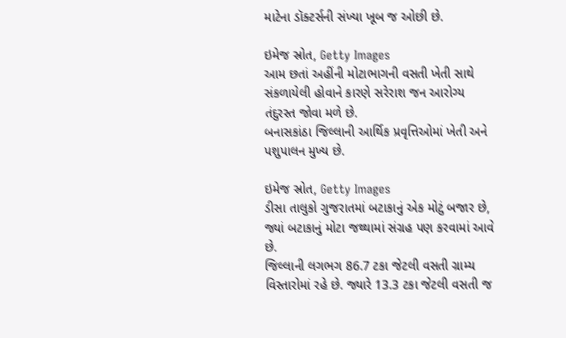માટેના ડૉક્ટર્સની સંખ્યા ખૂબ જ ઓછી છે.

ઇમેજ સ્રોત, Getty Images
આમ છતાં અહીંની મોટાભાગની વસતી ખેતી સાથે સંકળાયેલી હોવાને કારણે સરેરાશ જન આરોગ્ય તંદુરસ્ત જોવા મળે છે.
બનાસકાંઠા જિલ્લાની આર્થિક પ્રવૃત્તિઓમાં ખેતી અને પશુપાલન મુખ્ય છે.

ઇમેજ સ્રોત, Getty Images
ડીસા તાલુકો ગુજરાતમાં બટાકાનું એક મોટું બજાર છે, જ્યાં બટાકાનું મોટા જથ્થામાં સંગ્રહ પણ કરવામાં આવે છે.
જિલ્લાની લગભગ 86.7 ટકા જેટલી વસતી ગ્રામ્ય વિસ્તારોમાં રહે છે. જ્યારે 13.3 ટકા જેટલી વસતી જ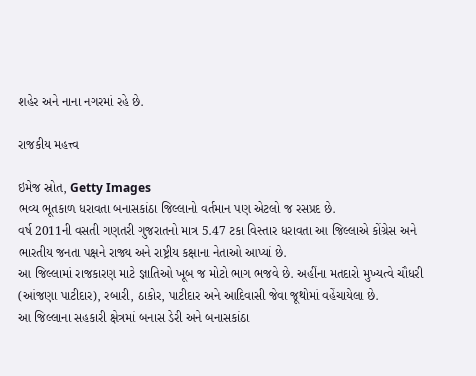શહેર અને નાના નગરમાં રહે છે.

રાજકીય મહત્ત્વ

ઇમેજ સ્રોત, Getty Images
ભવ્ય ભૂતકાળ ધરાવતા બનાસકાંઠા જિલ્લાનો વર્તમાન પણ એટલો જ રસપ્રદ છે.
વર્ષ 2011ની વસતી ગણતરી ગુજરાતનો માત્ર 5.47 ટકા વિસ્તાર ધરાવતા આ જિલ્લાએ કોંગ્રેસ અને ભારતીય જનતા પક્ષને રાજ્ય અને રાષ્ટ્રીય કક્ષાના નેતાઓ આપ્યાં છે.
આ જિલ્લામાં રાજકારણ માટે જ્ઞાતિઓ ખૂબ જ મોટો ભાગ ભજવે છે. અહીંના મતદારો મુખ્યત્વે ચૌધરી (આંજણા પાટીદાર), રબારી, ઠાકોર, પાટીદાર અને આદિવાસી જેવા જૂથોમાં વહેંચાયેલા છે.
આ જિલ્લાના સહકારી ક્ષેત્રમાં બનાસ ડેરી અને બનાસકાંઠા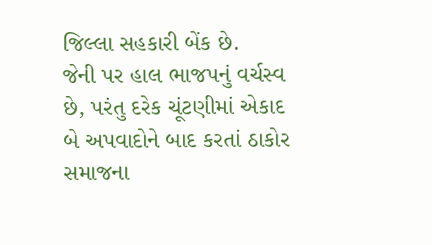જિલ્લા સહકારી બેંક છે.
જેની પર હાલ ભાજપનું વર્ચસ્વ છે, પરંતુ દરેક ચૂંટણીમાં એકાદ બે અપવાદોને બાદ કરતાં ઠાકોર સમાજના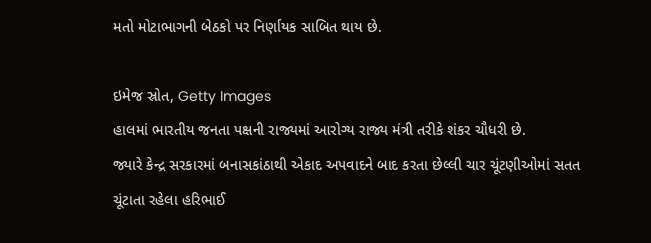મતો મોટાભાગની બેઠકો પર નિર્ણાયક સાબિત થાય છે.

ઇમેજ સ્રોત, Getty Images
હાલમાં ભારતીય જનતા પક્ષની રાજ્યમાં આરોગ્ય રાજ્ય મંત્રી તરીકે શંકર ચૌધરી છે.
જ્યારે કેન્દ્ર સરકારમાં બનાસકાંઠાથી એકાદ અપવાદને બાદ કરતા છેલ્લી ચાર ચૂંટણીઓમાં સતત ચૂંટાતા રહેલા હરિભાઈ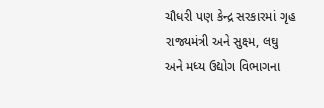ચૌધરી પણ કેન્દ્ર સરકારમાં ગૃહ રાજ્યમંત્રી અને સુક્ષ્મ, લઘુ અને મધ્ય ઉદ્યોગ વિભાગના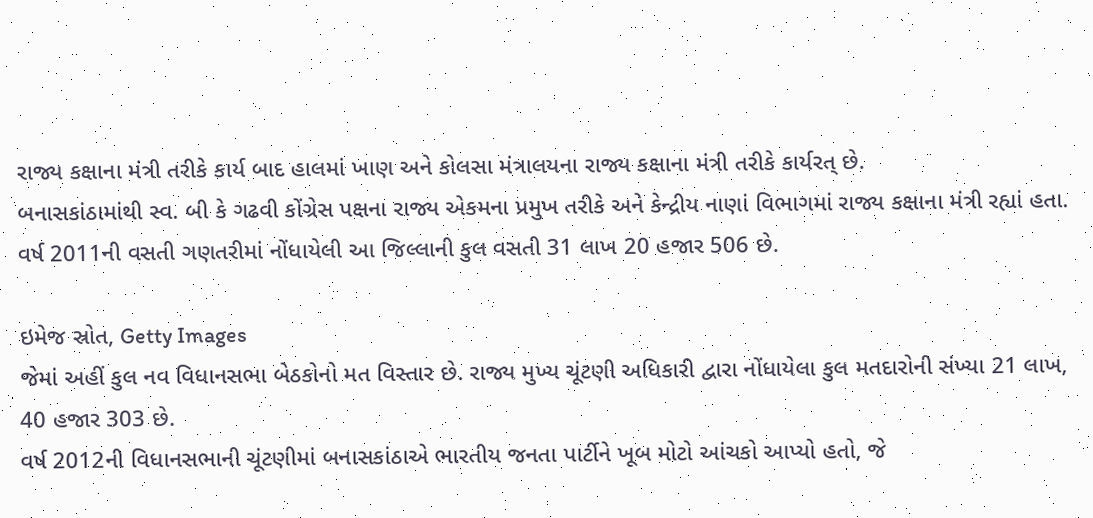રાજ્ય કક્ષાના મંત્રી તરીકે કાર્ય બાદ હાલમાં ખાણ અને કોલસા મંત્રાલયના રાજ્ય કક્ષાના મંત્રી તરીકે કાર્યરત્ છે.
બનાસકાંઠામાંથી સ્વ. બી કે ગઢવી કોંગ્રેસ પક્ષના રાજ્ય એકમના પ્રમુખ તરીકે અને કેન્દ્રીય નાણાં વિભાગમાં રાજ્ય કક્ષાના મંત્રી રહ્યાં હતા.
વર્ષ 2011ની વસતી ગણતરીમાં નોંધાયેલી આ જિલ્લાની કુલ વસતી 31 લાખ 20 હજાર 506 છે.

ઇમેજ સ્રોત, Getty Images
જેમાં અહીં કુલ નવ વિધાનસભા બેઠકોનો મત વિસ્તાર છે. રાજ્ય મુખ્ય ચૂંટણી અધિકારી દ્વારા નોંધાયેલા કુલ મતદારોની સંખ્યા 21 લાખ, 40 હજાર 303 છે.
વર્ષ 2012ની વિધાનસભાની ચૂંટણીમાં બનાસકાંઠાએ ભારતીય જનતા પાર્ટીને ખૂબ મોટો આંચકો આપ્યો હતો, જે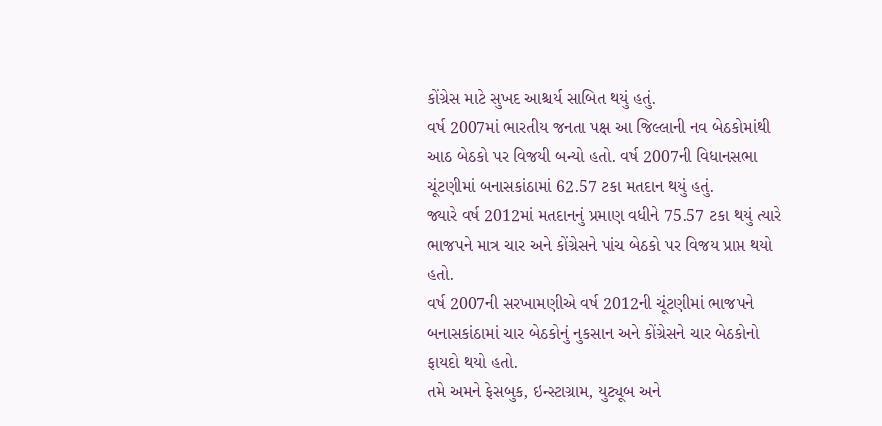કોંગ્રેસ માટે સુખદ આશ્ચર્ય સાબિત થયું હતું.
વર્ષ 2007માં ભારતીય જનતા પક્ષ આ જિલ્લાની નવ બેઠકોમાંથી આઠ બેઠકો પર વિજયી બન્યો હતો. વર્ષ 2007ની વિધાનસભા ચૂંટણીમાં બનાસકાંઠામાં 62.57 ટકા મતદાન થયું હતું.
જ્યારે વર્ષ 2012માં મતદાનનું પ્રમાણ વધીને 75.57 ટકા થયું ત્યારે ભાજપને માત્ર ચાર અને કોંગ્રેસને પાંચ બેઠકો પર વિજય પ્રાપ્ત થયો હતો.
વર્ષ 2007ની સરખામણીએ વર્ષ 2012ની ચૂંટણીમાં ભાજપને બનાસકાંઠામાં ચાર બેઠકોનું નુકસાન અને કોંગ્રેસને ચાર બેઠકોનો ફાયદો થયો હતો.
તમે અમને ફેસબુક, ઇન્સ્ટાગ્રામ, યુટ્યૂબ અને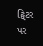ટ્વિટર પર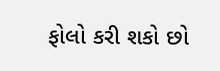ફોલો કરી શકો છો